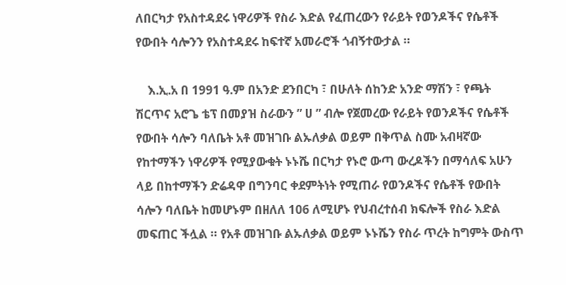ለበርካታ የአስተዳደሩ ነዋሪዎች የስራ እድል የፈጠረውን የራይት የወንዶችና የሴቶች የውበት ሳሎንን የአስተዳደሩ ከፍተኛ አመራሮች ጎብኝተውታል ።

    እ.ኢ.አ በ 1991 ዓ.ም በአንድ ደንበርካ ፣ በሁለት ሰከንድ አንድ ማሽን ፣ የጫት ሽርጥና አሮጌ ቴፕ በመያዝ ስራውን ” ሀ ” ብሎ የጀመረው የራይት የወንዶችና የሴቶች የውበት ሳሎን ባለቤት አቶ መዝገቡ ልኡለቃል ወይም በቅጥል ስሙ አብዛኛው የከተማችን ነዋሪዎች የሚያውቁት ኑኑሼ በርካታ የኑሮ ውጣ ውረዶችን በማሳለፍ አሁን ላይ በከተማችን ድሬዳዋ በግንባር ቀደምትነት የሚጠራ የወንዶችና የሴቶች የውበት ሳሎን ባለቤት ከመሆኑም በዘለለ 106 ለሚሆኑ የህብረተሰብ ክፍሎች የስራ እድል መፍጠር ችሏል ። የአቶ መዝገቡ ልኡለቃል ወይም ኑኑሼን የስራ ጥረት ከግምት ውስጥ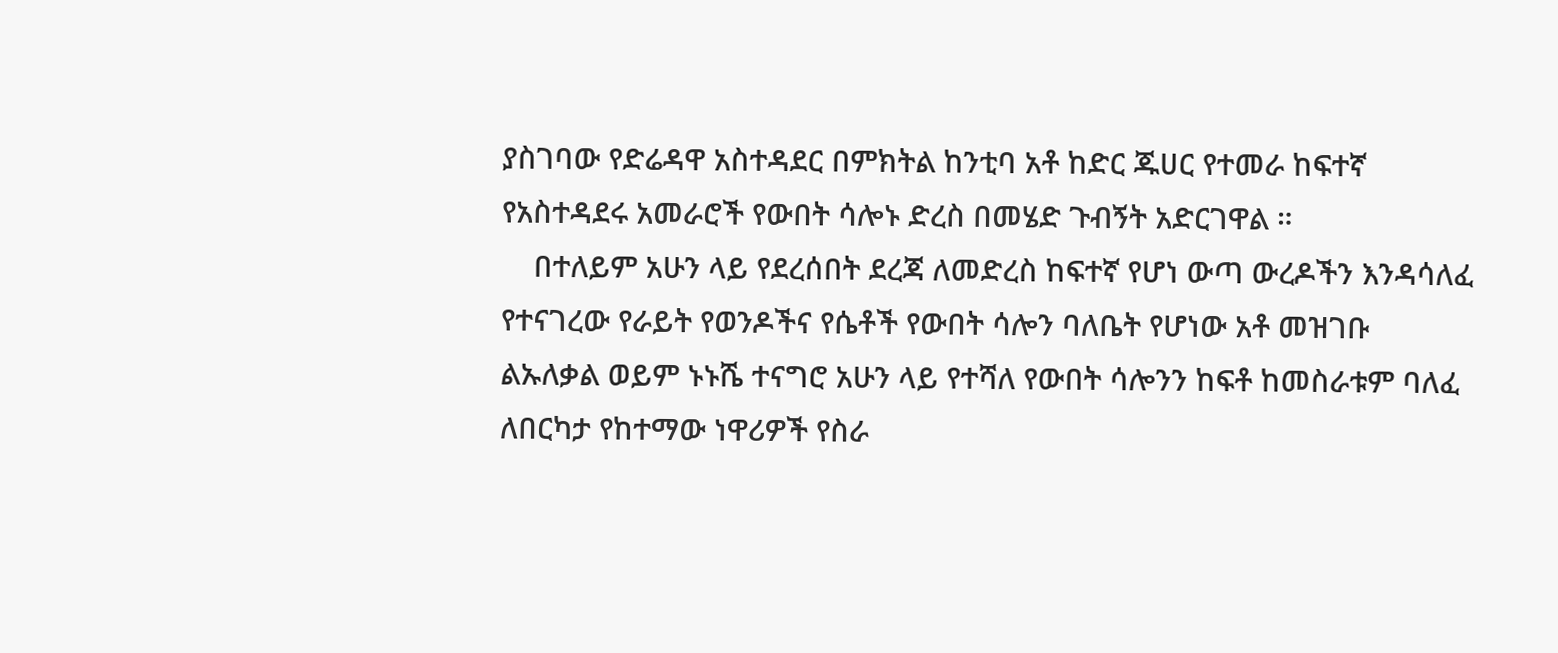ያስገባው የድሬዳዋ አስተዳደር በምክትል ከንቲባ አቶ ከድር ጁሀር የተመራ ከፍተኛ የአስተዳደሩ አመራሮች የውበት ሳሎኑ ድረስ በመሄድ ጉብኝት አድርገዋል ።
    በተለይም አሁን ላይ የደረሰበት ደረጃ ለመድረስ ከፍተኛ የሆነ ውጣ ውረዶችን እንዳሳለፈ የተናገረው የራይት የወንዶችና የሴቶች የውበት ሳሎን ባለቤት የሆነው አቶ መዝገቡ ልኡለቃል ወይም ኑኑሼ ተናግሮ አሁን ላይ የተሻለ የውበት ሳሎንን ከፍቶ ከመስራቱም ባለፈ ለበርካታ የከተማው ነዋሪዎች የስራ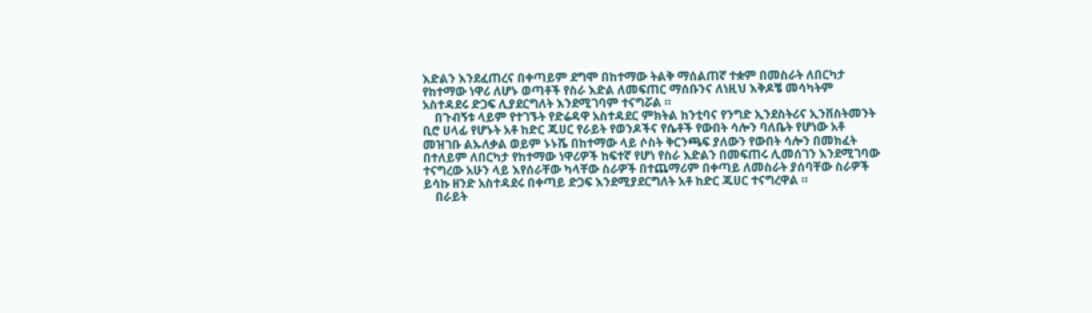እድልን እንደፈጠረና በቀጣይም ደግሞ በከተማው ትልቅ ማሰልጠኛ ተቋም በመስራት ለበርካታ የከተማው ነዋሪ ለሆኑ ወጣቶች የስራ እድል ለመፍጠር ማሰቡንና ለነዚህ እቅዶቼ መሳካትም አስተዳደሩ ድጋፍ ሊያደርግለት እንደሚገባም ተናግሯል ።
    በጉብኝቱ ላይም የተገኙት የድሬዳዋ አስተዳደር ምክትል ከንቲባና የንግድ ኢንደስትሪና ኢንቨስትመንት ቢሮ ሀላፊ የሆኑት አቶ ከድር ጁሀር የራይት የወንዶችና የሴቶች የውበት ሳሎን ባለቤት የሆነው አቶ መዝገቡ ልኡለቃል ወይም ኑኑሼ በከተማው ላይ ሶስት ቅርንጫፍ ያለውን የውበት ሳሎን በመክፈት በተለይም ለበርካታ የከተማው ነዋሪዎች ከፍተኛ የሆነ የስራ እድልን በመፍጠሩ ሊመሰገን እንደሚገባው ተናግረው አሁን ላይ እየሰራቸው ካላቸው ስራዎች በተጨማሪም በቀጣይ ለመስራት ያሰባቸው ስራዎች ይሳኩ ዘንድ አስተዳደሩ በቀጣይ ድጋፍ እንደሚያደርግለት አቶ ከድር ጁሀር ተናግረዋል ።
    በራይት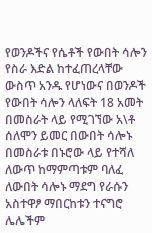የወንዶችና የሴቶች የውበት ሳሎን የስራ እድል ከተፈጠረላቸው ውስጥ አንዱ የሆነውና በወንዶች የውበት ሳሎን ላለፍት 18 አመት በመስራት ላይ የሚገኘው አ\ቶ ሰለሞን ይመር በውበት ሳሎኑ በመስራቱ በኑሮው ላይ የተሻለ ለውጥ ከማምጣቱም ባለፈ ለውበት ሳሎኑ ማደግ የራሱን አስተዋፆ ማበርከቱን ተናግሮ ሌሌችም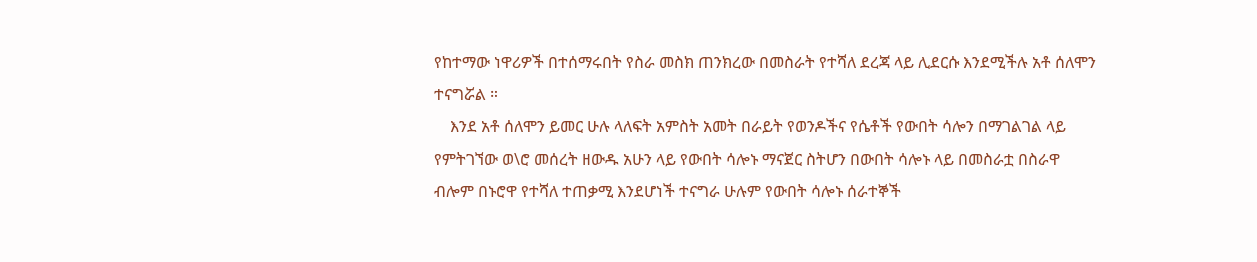የከተማው ነዋሪዎች በተሰማሩበት የስራ መስክ ጠንክረው በመስራት የተሻለ ደረጃ ላይ ሊደርሱ እንደሚችሉ አቶ ሰለሞን ተናግሯል ።
    እንደ አቶ ሰለሞን ይመር ሁሉ ላለፍት አምስት አመት በራይት የወንዶችና የሴቶች የውበት ሳሎን በማገልገል ላይ የምትገኘው ወ\ሮ መሰረት ዘውዱ አሁን ላይ የውበት ሳሎኑ ማናጀር ስትሆን በውበት ሳሎኑ ላይ በመስራቷ በስራዋ ብሎም በኑሮዋ የተሻለ ተጠቃሚ እንደሆነች ተናግራ ሁሉም የውበት ሳሎኑ ሰራተኞች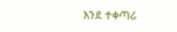እንደ ተቀጣሪ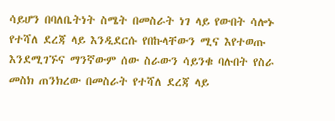ሳይሆን በባለቤትነት ስሜት በመስራት ነገ ላይ የውበት ሳሎኑ የተሻለ ደረጃ ላይ እንዲደርሱ የበኩላቸውን ሚና እየተወጡ እንደሚገኙና ማንኛውም ሰው ስራውን ሳይንቁ ባሉበት የስራ መስክ ጠንክረው በመስራት የተሻለ ደረጃ ላይ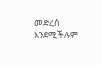መድረስ እንደሚችሉም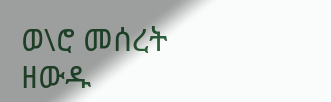ወ\ሮ መሰረት ዘውዱ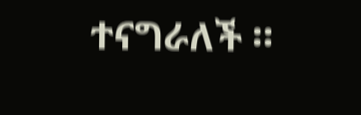ተናግራለች ።